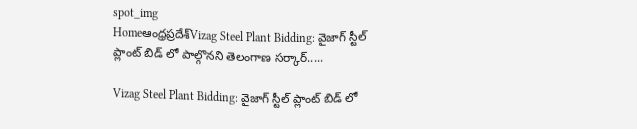spot_img
Homeఆంధ్రప్రదేశ్‌Vizag Steel Plant Bidding: వైజాగ్ స్టీల్ ప్లాంట్ బిడ్ లో పాల్గొనని తెలంగాణ సర్కార్.....

Vizag Steel Plant Bidding: వైజాగ్ స్టీల్ ప్లాంట్ బిడ్ లో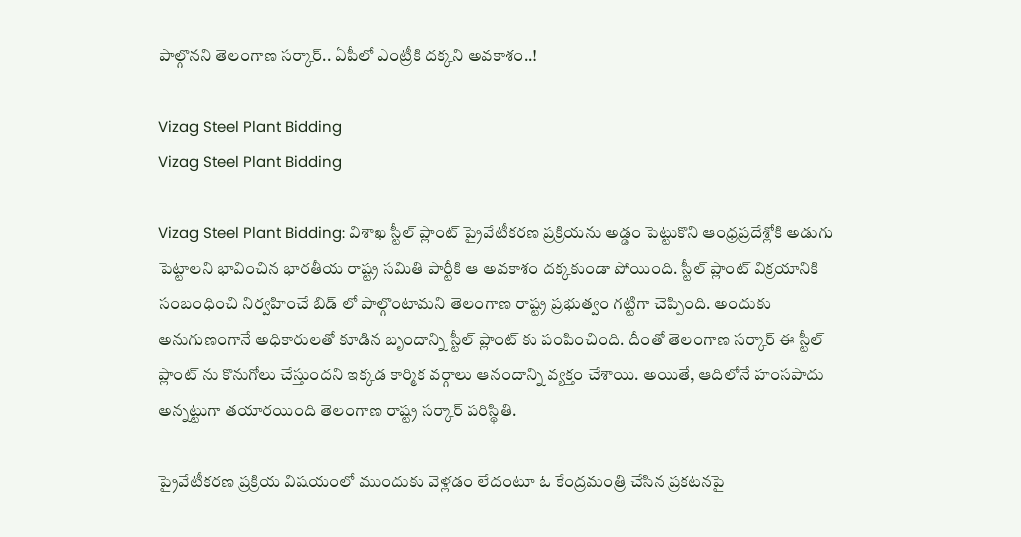పాల్గొనని తెలంగాణ సర్కార్.. ఏపీలో ఎంట్రీకి దక్కని అవకాశం..!

Vizag Steel Plant Bidding
Vizag Steel Plant Bidding

Vizag Steel Plant Bidding: విశాఖ స్టీల్ ప్లాంట్ ప్రైవేటీకరణ ప్రక్రియను అడ్డం పెట్టుకొని ఆంధ్రప్రదేశ్లోకి అడుగు పెట్టాలని భావించిన భారతీయ రాష్ట్ర సమితి పార్టీకి ఆ అవకాశం దక్కకుండా పోయింది. స్టీల్ ప్లాంట్ విక్రయానికి సంబంధించి నిర్వహించే బిడ్ లో పాల్గొంటామని తెలంగాణ రాష్ట్ర ప్రభుత్వం గట్టిగా చెప్పింది. అందుకు అనుగుణంగానే అధికారులతో కూడిన బృందాన్ని స్టీల్ ప్లాంట్ కు పంపించింది. దీంతో తెలంగాణ సర్కార్ ఈ స్టీల్ ప్లాంట్ ను కొనుగోలు చేస్తుందని ఇక్కడ కార్మిక వర్గాలు ఆనందాన్ని వ్యక్తం చేశాయి. అయితే, ఆదిలోనే హంసపాదు అన్నట్టుగా తయారయింది తెలంగాణ రాష్ట్ర సర్కార్ పరిస్థితి.

ప్రైవేటీకరణ ప్రక్రియ విషయంలో ముందుకు వెళ్లడం లేదంటూ ఓ కేంద్రమంత్రి చేసిన ప్రకటనపై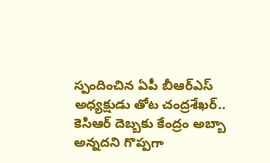స్పందించిన ఏపీ బీఆర్ఎస్ అధ్యక్షుడు తోట చంద్రశేఖర్.. కెసిఆర్ దెబ్బకు కేంద్రం అబ్బా అన్నదని గొప్పగా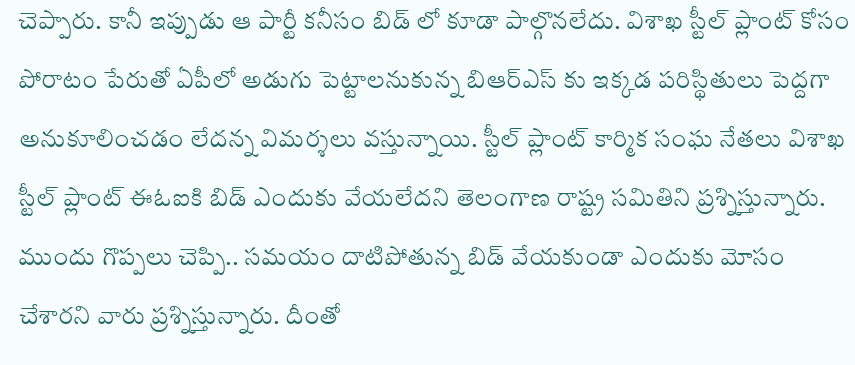చెప్పారు. కానీ ఇప్పుడు ఆ పార్టీ కనీసం బిడ్ లో కూడా పాల్గొనలేదు. విశాఖ స్టీల్ ప్లాంట్ కోసం పోరాటం పేరుతో ఏపీలో అడుగు పెట్టాలనుకున్న బిఆర్ఎస్ కు ఇక్కడ పరిస్థితులు పెద్దగా అనుకూలించడం లేదన్న విమర్శలు వస్తున్నాయి. స్టీల్ ప్లాంట్ కార్మిక సంఘ నేతలు విశాఖ స్టీల్ ప్లాంట్ ఈఓఐకి బిడ్ ఎందుకు వేయలేదని తెలంగాణ రాష్ట్ర సమితిని ప్రశ్నిస్తున్నారు. ముందు గొప్పలు చెప్పి.. సమయం దాటిపోతున్న బిడ్ వేయకుండా ఎందుకు మోసం చేశారని వారు ప్రశ్నిస్తున్నారు. దీంతో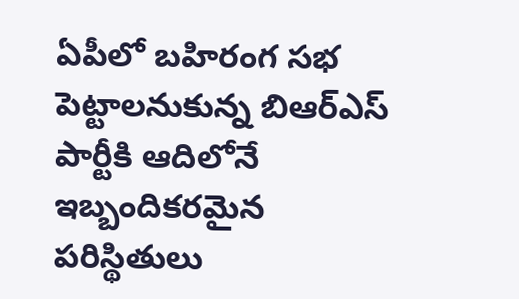ఏపీలో బహిరంగ సభ పెట్టాలనుకున్న బిఆర్ఎస్ పార్టీకి ఆదిలోనే ఇబ్బందికరమైన పరిస్థితులు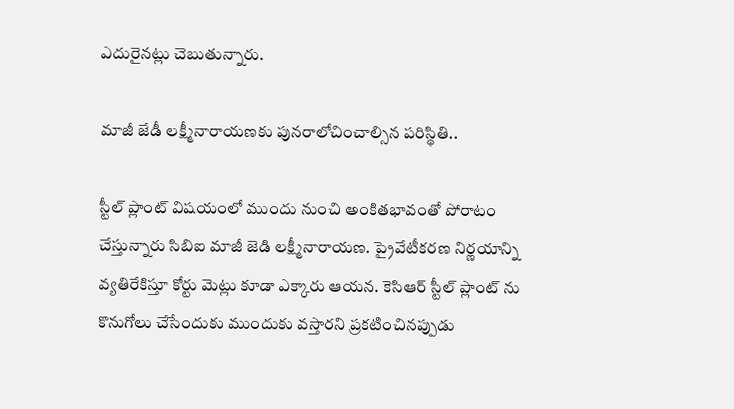ఎదురైనట్లు చెబుతున్నారు.

మాజీ జేడీ లక్ష్మీనారాయణకు పునరాలోచించాల్సిన పరిస్థితి..

స్టీల్ ప్లాంట్ విషయంలో ముందు నుంచి అంకితభావంతో పోరాటం చేస్తున్నారు సిబిఐ మాజీ జెడి లక్ష్మీనారాయణ. ప్రైవేటీకరణ నిర్ణయాన్ని వ్యతిరేకిస్తూ కోర్టు మెట్లు కూడా ఎక్కారు ఆయన. కెసిఆర్ స్టీల్ ప్లాంట్ ను కొనుగోలు చేసేందుకు ముందుకు వస్తారని ప్రకటించినప్పుడు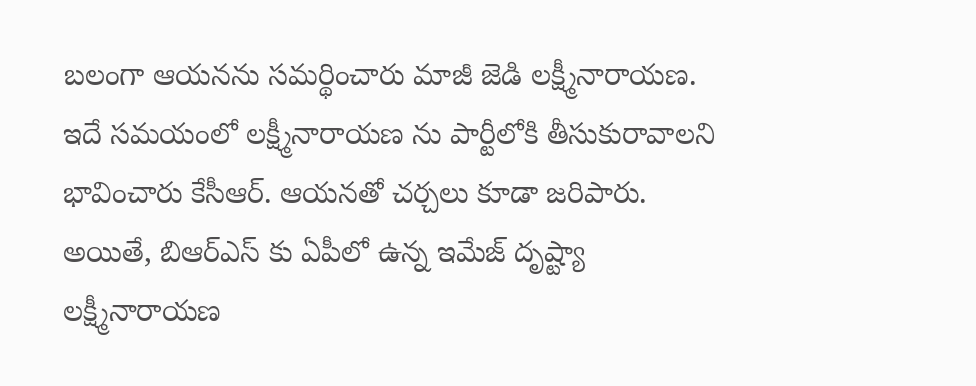బలంగా ఆయనను సమర్థించారు మాజీ జెడి లక్ష్మీనారాయణ. ఇదే సమయంలో లక్ష్మీనారాయణ ను పార్టీలోకి తీసుకురావాలని భావించారు కేసీఆర్. ఆయనతో చర్చలు కూడా జరిపారు. అయితే, బిఆర్ఎస్ కు ఏపీలో ఉన్న ఇమేజ్ దృష్ట్యా లక్ష్మీనారాయణ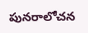పునరాలోచన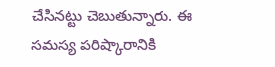చేసినట్టు చెబుతున్నారు. ఈ సమస్య పరిష్కారానికి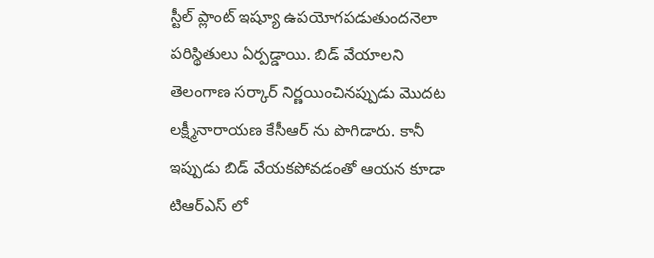స్టీల్ ప్లాంట్ ఇష్యూ ఉపయోగపడుతుందనెలా పరిస్థితులు ఏర్పడ్డాయి. బిడ్ వేయాలని తెలంగాణ సర్కార్ నిర్ణయించినప్పుడు మొదట లక్ష్మీనారాయణ కేసీఆర్ ను పొగిడారు. కానీ ఇప్పుడు బిడ్ వేయకపోవడంతో ఆయన కూడా టిఆర్ఎస్ లో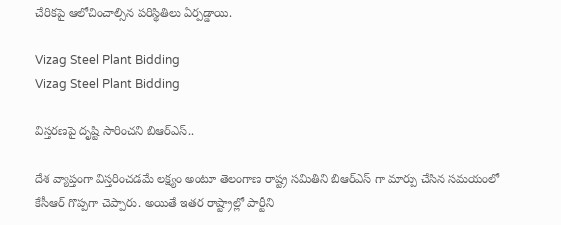చేరికపై ఆలోచించాల్సిన పరిస్థితిలు ఏర్పడ్డాయి.

Vizag Steel Plant Bidding
Vizag Steel Plant Bidding

విస్తరణపై దృష్టి సారించని బిఆర్ఎస్..

దేశ వ్యాప్తంగా విస్తరించడమే లక్ష్యం అంటూ తెలంగాణ రాష్ట్ర సమితిని బిఆర్ఎస్ గా మార్పు చేసిన సమయంలో కేసీఆర్ గొప్పగా చెప్పారు. అయితే ఇతర రాష్ట్రాల్లో పార్టీని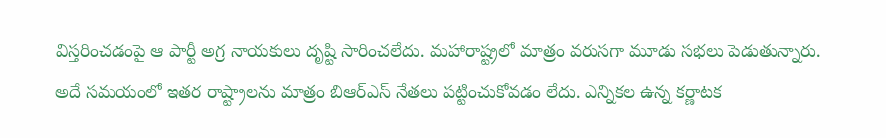విస్తరించడంపై ఆ పార్టీ అగ్ర నాయకులు దృష్టి సారించలేదు. మహారాష్ట్రలో మాత్రం వరుసగా మూడు సభలు పెడుతున్నారు. అదే సమయంలో ఇతర రాష్ట్రాలను మాత్రం బిఆర్ఎస్ నేతలు పట్టించుకోవడం లేదు. ఎన్నికల ఉన్న కర్ణాటక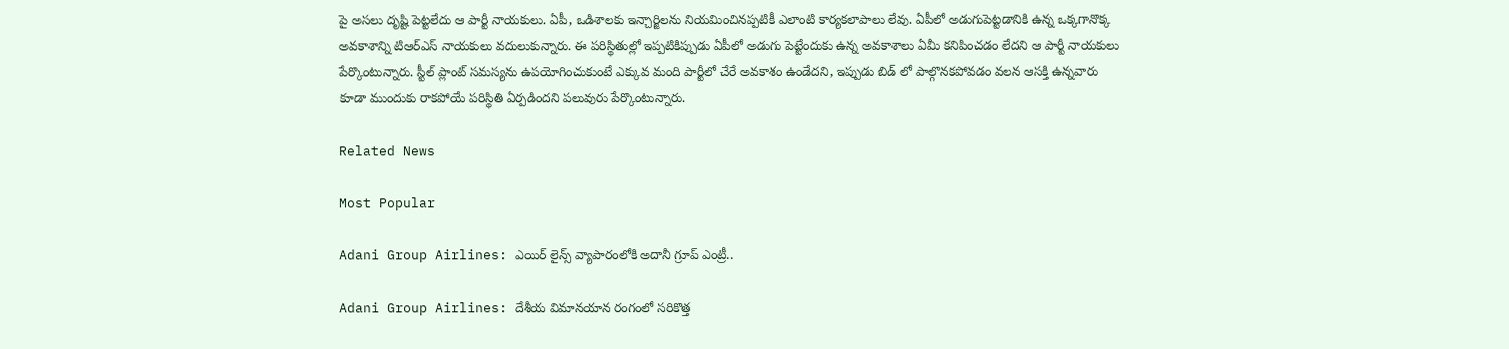పై అసలు దృష్టి పెట్టలేదు ఆ పార్టీ నాయకులు. ఏపీ, ఒడిశాలకు ఇన్చార్జిలను నియమించినప్పటికీ ఎలాంటి కార్యకలాపాలు లేవు. ఏపీలో అడుగుపెట్టడానికి ఉన్న ఒక్కగానొక్క అవకాశాన్ని టిఆర్ఎస్ నాయకులు వదులుకున్నారు. ఈ పరిస్థితుల్లో ఇప్పటికిప్పుడు ఏపీలో అడుగు పెట్టేందుకు ఉన్న అవకాశాలు ఏమీ కనిపించడం లేదని ఆ పార్టీ నాయకులు పేర్కొంటున్నారు. స్టీల్ ప్లాంట్ సమస్యను ఉపయోగించుకుంటే ఎక్కువ మంది పార్టీలో చేరే అవకాశం ఉండేదని, ఇప్పుడు బిడ్ లో పాల్గొనకపోవడం వలన ఆసక్తి ఉన్నవారు కూడా ముందుకు రాకపోయే పరిస్థితి ఏర్పడిందని పలువురు పేర్కొంటున్నారు.

Related News

Most Popular

Adani Group Airlines: ఎయిర్ లైన్స్ వ్యాపారంలోకి అదానీ గ్రూప్ ఎంట్రీ..

Adani Group Airlines: దేశీయ విమానయాన రంగంలో సరికొత్త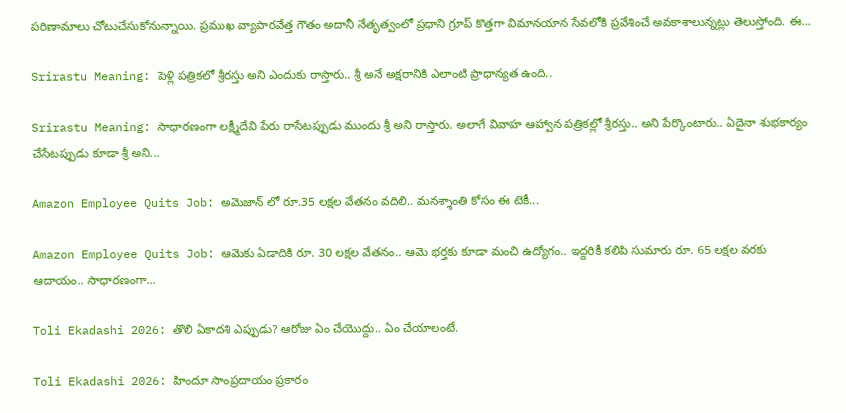పరిణామాలు చోటుచేసుకోనున్నాయి. ప్రముఖ వ్యాపారవేత్త గౌతం అదానీ నేతృత్వంలో ప్రధాని గ్రూప్ కొత్తగా విమానయాన సేవలోకి ప్రవేశించే అవకాశాలున్నట్లు తెలుస్తోంది. ఈ...

Srirastu Meaning: పెళ్లి పత్రికలో శ్రీరస్తు అని ఎందుకు రాస్తారు.. శ్రీ అనే అక్షరానికి ఎలాంటి ప్రాధాన్యత ఉంది..

Srirastu Meaning: సాధారణంగా లక్ష్మీదేవి పేరు రాసేటప్పుడు ముందు శ్రీ అని రాస్తారు. అలాగే వివాహ ఆహ్వాన పత్రికల్లో శ్రీరస్తు.. అని పేర్కొంటారు.. ఏదైనా శుభకార్యం చేసేటప్పుడు కూడా శ్రీ అని...

Amazon Employee Quits Job: అమెజాన్ లో రూ.35 లక్షల వేతనం వదిలి.. మనశ్శాంతి కోసం ఈ టెకీ...

Amazon Employee Quits Job: ఆమెకు ఏడాదికి రూ. 30 లక్షల వేతనం.. ఆమె భర్తకు కూడా మంచి ఉద్యోగం.. ఇద్దరికీ కలిపి సుమారు రూ. 65 లక్షల వరకు ఆదాయం.. సాధారణంగా...

Toli Ekadashi 2026: తొలి ఏకాదశి ఎప్పుడు? ఆరోజు ఏం చేయొద్దు.. ఏం చేయాలంటే.

Toli Ekadashi 2026: హిందూ సాంప్రదాయం ప్రకారం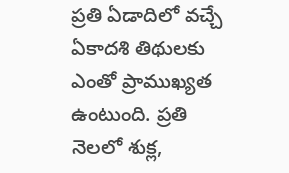ప్రతి ఏడాదిలో వచ్చే ఏకాదశి తిథులకు ఎంతో ప్రాముఖ్యత ఉంటుంది. ప్రతి నెలలో శుక్ల,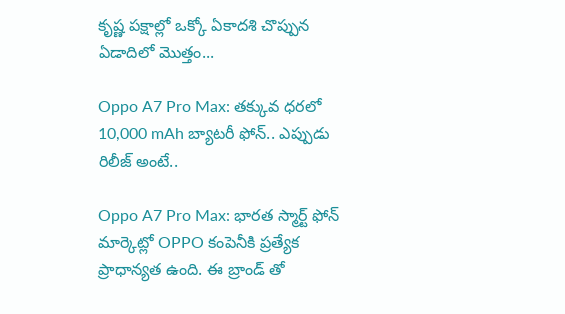కృష్ణ పక్షాల్లో ఒక్కో ఏకాదశి చొప్పున ఏడాదిలో మొత్తం...

Oppo A7 Pro Max: తక్కువ ధరలో 10,000 mAh బ్యాటరీ ఫోన్.. ఎప్పుడు రిలీజ్ అంటే..

Oppo A7 Pro Max: భారత స్మార్ట్ ఫోన్ మార్కెట్లో OPPO కంపెనీకి ప్రత్యేక ప్రాధాన్యత ఉంది. ఈ బ్రాండ్ తో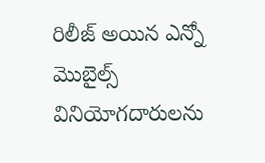రిలీజ్ అయిన ఎన్నో మొబైల్స్ వినియోగదారులను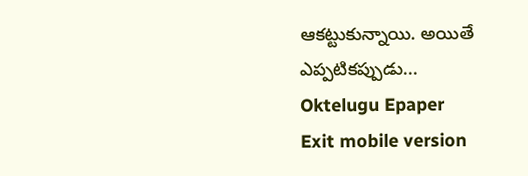ఆకట్టుకున్నాయి. అయితే ఎప్పటికప్పుడు...
Oktelugu Epaper
Exit mobile version